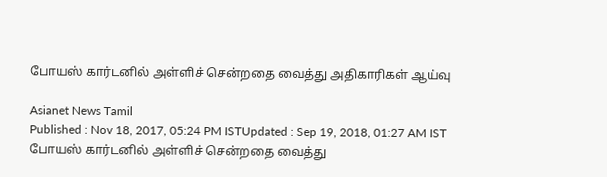போயஸ் கார்டனில் அள்ளிச் சென்றதை வைத்து அதிகாரிகள் ஆய்வு

Asianet News Tamil
Published : Nov 18, 2017, 05:24 PM ISTUpdated : Sep 19, 2018, 01:27 AM IST
போயஸ் கார்டனில் அள்ளிச் சென்றதை வைத்து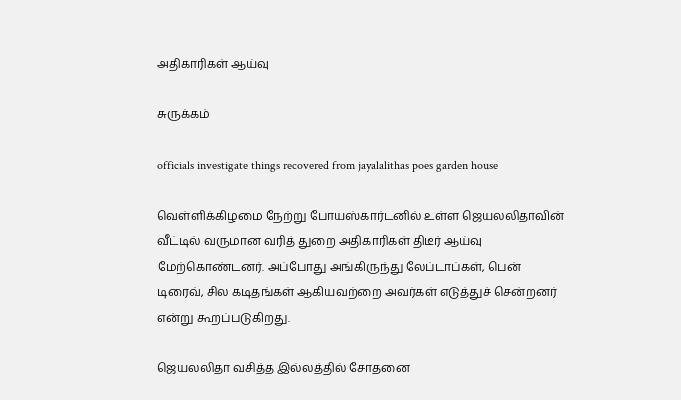அதிகாரிகள் ஆய்வு

சுருக்கம்

officials investigate things recovered from jayalalithas poes garden house

வெள்ளிக்கிழமை நேற்று போயஸ்கார்டனில் உள்ள ஜெயலலிதாவின் வீட்டில் வருமான வரித் துறை அதிகாரிகள் திடீர் ஆய்வு மேற்கொண்டனர். அப்போது அங்கிருந்து லேப்டாப்கள், பென் டிரைவ், சில கடிதங்கள் ஆகியவற்றை அவர்கள் எடுத்துச் சென்றனர் என்று கூறப்படுகிறது.

ஜெயலலிதா வசித்த இல்லத்தில் சோதனை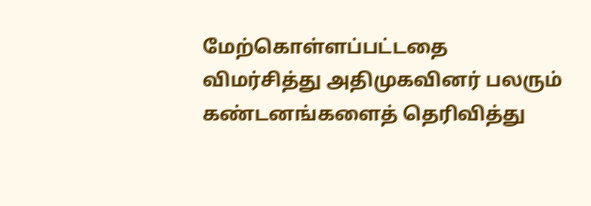மேற்கொள்ளப்பட்டதை விமர்சித்து அதிமுகவினர் பலரும் கண்டனங்களைத் தெரிவித்து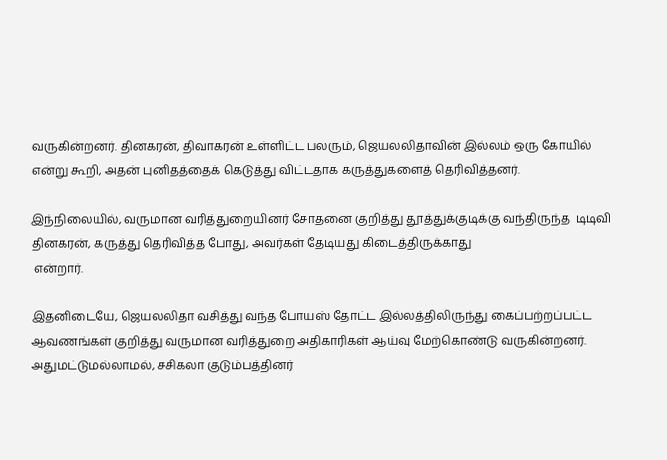வருகின்றனர். தினகரன், திவாகரன் உள்ளிட்ட பலரும், ஜெயலலிதாவின் இல்லம் ஒரு கோயில் என்று கூறி, அதன் புனிதத்தைக் கெடுத்து விட்டதாக கருத்துகளைத் தெரிவித்தனர்.

இந்நிலையில், வருமான வரித்துறையினர் சோதனை குறித்து தூத்துக்குடிக்கு வந்திருந்த  டிடிவி தினகரன், கருத்து தெரிவித்த போது, அவர்கள் தேடியது கிடைத்திருக்காது
 என்றார்.

இதனிடையே, ஜெயலலிதா வசித்து வந்த போயஸ் தோட்ட இல்லத்திலிருந்து கைப்பற்றப்பட்ட ஆவணங்கள் குறித்து வருமான வரித்துறை அதிகாரிகள் ஆய்வு மேற்கொண்டு வருகின்றனர்.  அதுமட்டுமல்லாமல், சசிகலா குடும்பத்தினர்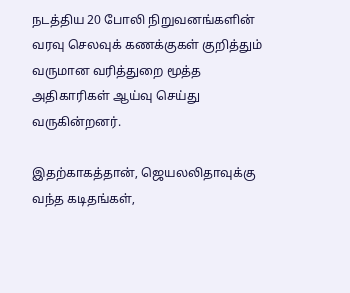நடத்திய 20 போலி நிறுவனங்களின் வரவு செலவுக் கணக்குகள் குறித்தும் வருமான வரித்துறை மூத்த அதிகாரிகள் ஆய்வு செய்து வருகின்றனர்.

இதற்காகத்தான், ஜெயலலிதாவுக்கு வந்த கடிதங்கள்,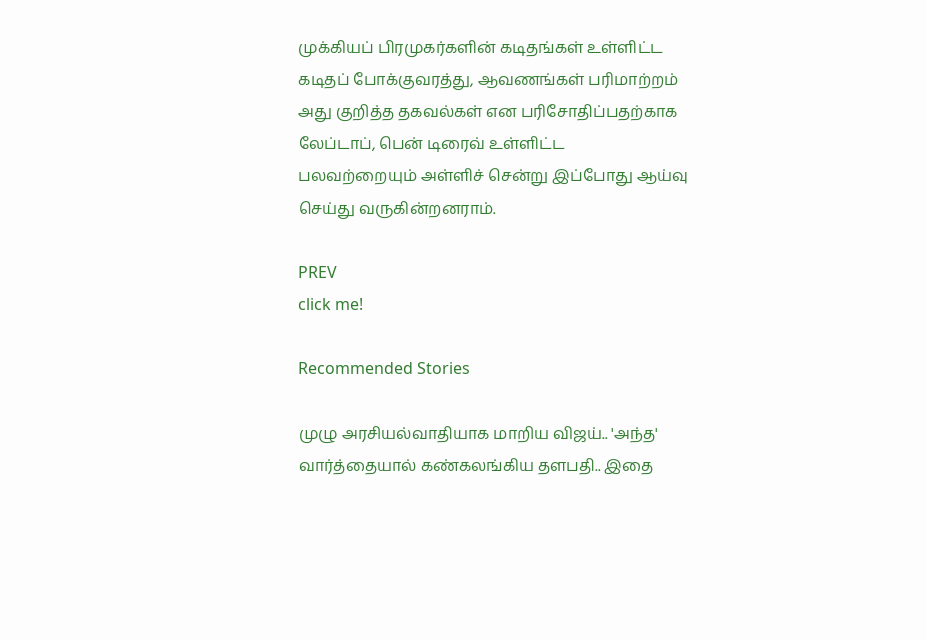முக்கியப் பிரமுகர்களின் கடிதங்கள் உள்ளிட்ட கடிதப் போக்குவரத்து, ஆவணங்கள் பரிமாற்றம் அது குறித்த தகவல்கள் என பரிசோதிப்பதற்காக லேப்டாப், பென் டிரைவ் உள்ளிட்ட  பலவற்றையும் அள்ளிச் சென்று இப்போது ஆய்வு செய்து வருகின்றனராம்.

PREV
click me!

Recommended Stories

முழு அரசியல்வாதியாக மாறிய விஜய்.. 'அந்த' வார்த்தையால் கண்கலங்கிய தளபதி.. இதை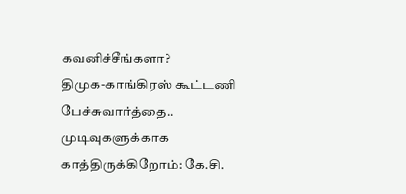கவனிச்சீங்களா?
திமுக-காங்கிரஸ் கூட்டணி பேச்சுவார்த்தை.. முடிவுகளுக்காக காத்திருக்கிறோம்: கே.சி.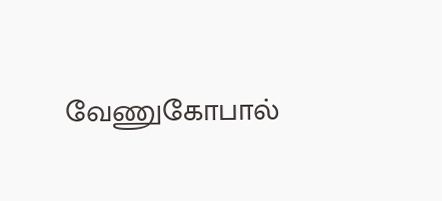வேணுகோபால்